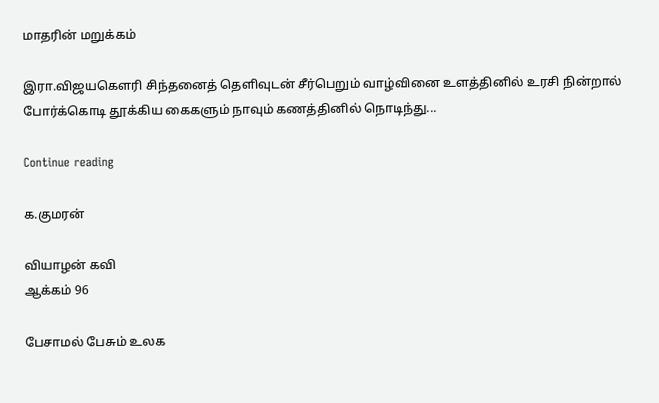மாதரின் மறுக்கம்

இரா.விஜயகௌரி சிந்தனைத் தெளிவுடன் சீர்பெறும் வாழ்வினை உளத்தினில் உரசி நின்றால் போர்க்கொடி தூக்கிய கைகளும் நாவும் கணத்தினில் நொடிந்து...

Continue reading

க.குமரன்

வியாழன் கவி
ஆக்கம் 96

பேசாமல் பேசும் உலக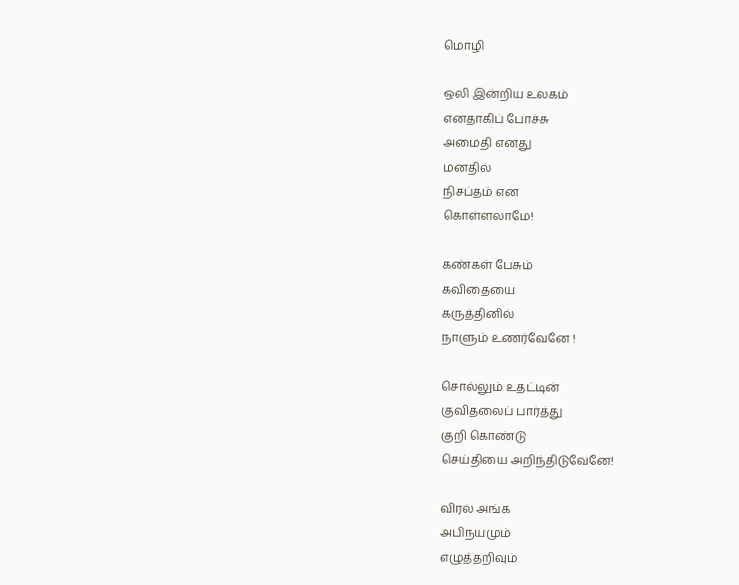மொழி

ஒலி இன்றிய உலகம்
எனதாகிப் போச்சு
அமைதி எனது
மனதில்
நிசப்தம் என
கொள்ளலாமே!

கண்கள் பேசும்
கவிதையை
கருத்தினில்
நாளும் உணர்வேனே !

சொல்லும் உதட்டின்
குவிதலைப் பார்த்து
குறி கொண்டு
செய்தியை அறிந்திடுவேனே!

விரல் அங்க
அபிநயமும்
எழுத்தறிவும்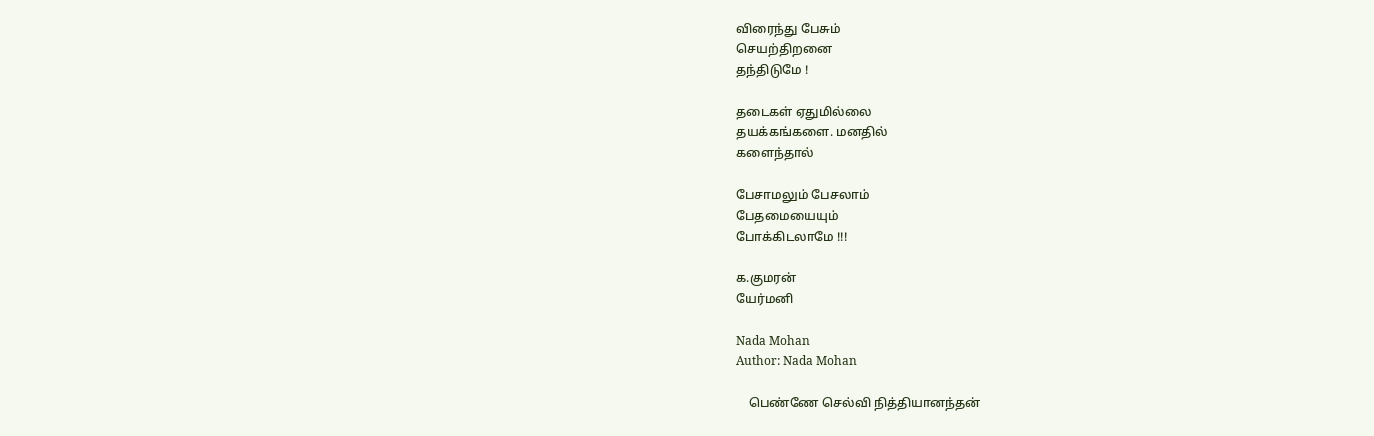விரைந்து பேசும்
செயற்திறனை
தந்திடுமே !

தடைகள் ஏதுமில்லை
தயக்கங்களை. மனதில்
களைந்தால்

பேசாமலும் பேசலாம்
பேதமையையும்
போக்கிடலாமே !!!

க.குமரன்
யேர்மனி

Nada Mohan
Author: Nada Mohan

    பெண்ணே செல்வி நித்தியானந்தன்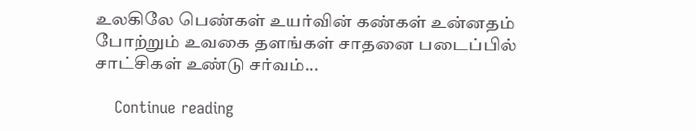உலகிலே பெண்கள் உயர்வின் கண்கள் உன்னதம் போற்றும் உவகை தளங்கள் சாதனை படைப்பில் சாட்சிகள் உண்டு சர்வம்...

    Continue reading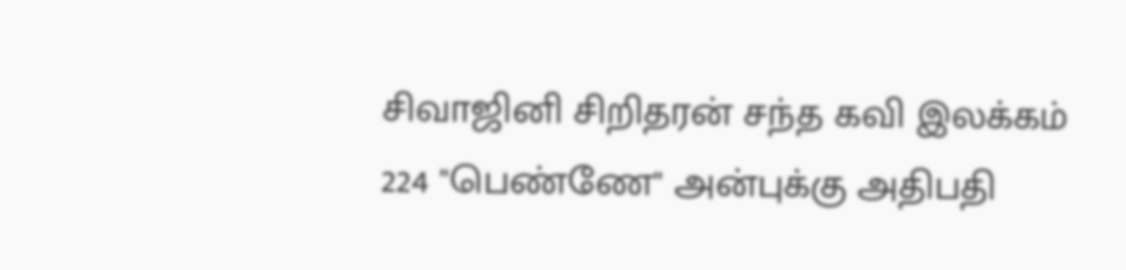சிவாஜினி சிறிதரன் சந்த கவி இலக்கம் 224 "பெண்ணே" அன்புக்கு அதிபதி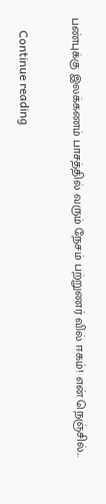பண்புக்கு இலக்கணம் பாசத்தில் வரும் நேசம் பற்றுணர் வில் ஈகம்! என் நெஞ்சில்...

    Continue reading